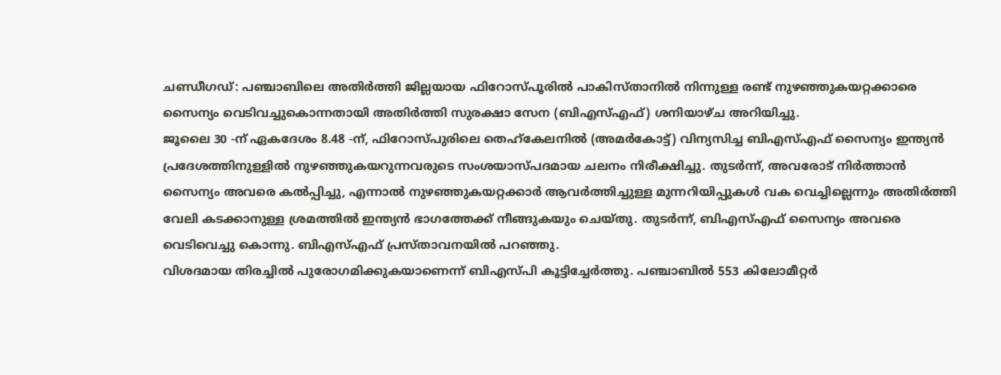ചണ്ഡീഗഡ്: പഞ്ചാബിലെ അതിർത്തി ജില്ലയായ ഫിറോസ്പൂരിൽ പാകിസ്താനിൽ നിന്നുള്ള രണ്ട് നുഴഞ്ഞുകയറ്റക്കാരെ സൈന്യം വെടിവച്ചുകൊന്നതായി അതിർത്തി സുരക്ഷാ സേന (ബിഎസ്എഫ്) ശനിയാഴ്ച അറിയിച്ചു.
ജൂലൈ 30 -ന് ഏകദേശം 8.48 -ന്, ഫിറോസ്പുരിലെ തെഹ്കേലനിൽ (അമർകോട്ട്) വിന്യസിച്ച ബിഎസ്എഫ് സൈന്യം ഇന്ത്യൻ പ്രദേശത്തിനുള്ളിൽ നുഴഞ്ഞുകയറുന്നവരുടെ സംശയാസ്പദമായ ചലനം നിരീക്ഷിച്ചു. തുടർന്ന്, അവരോട് നിർത്താൻ സൈന്യം അവരെ കൽപ്പിച്ചു, എന്നാൽ നുഴഞ്ഞുകയറ്റക്കാർ ആവർത്തിച്ചുള്ള മുന്നറിയിപ്പുകൾ വക വെച്ചില്ലെന്നും അതിർത്തി വേലി കടക്കാനുള്ള ശ്രമത്തിൽ ഇന്ത്യൻ ഭാഗത്തേക്ക് നീങ്ങുകയും ചെയ്തു. തുടർന്ന്, ബിഎസ്എഫ് സൈന്യം അവരെ വെടിവെച്ചു കൊന്നു. ബിഎസ്എഫ് പ്രസ്താവനയിൽ പറഞ്ഞു.
വിശദമായ തിരച്ചിൽ പുരോഗമിക്കുകയാണെന്ന് ബിഎസ്പി കൂട്ടിച്ചേർത്തു. പഞ്ചാബിൽ 553 കിലോമീറ്റർ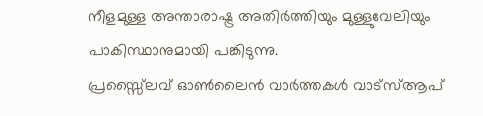നീളമുള്ള അന്താരാഷ്ട്ര അതിർത്തിയും മുള്ളുവേലിയും പാകിസ്ഥാനുമായി പങ്കിടുന്നു.
പ്രസ്സ്ലൈവ് ഓൺലൈൻ വാർത്തകൾ വാട്സ്ആപ്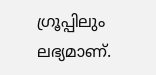ഗ്രൂപ്പിലും ലഭ്യമാണ്.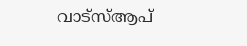വാട്സ്ആപ്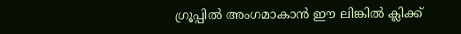ഗ്രൂപ്പിൽ അംഗമാകാൻ ഈ ലിങ്കിൽ ക്ലിക്ക്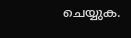ചെയ്യുക.